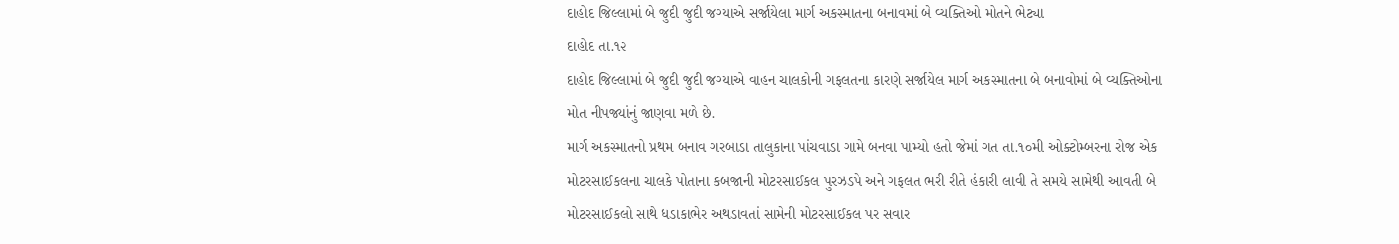દાહોદ જિલ્લામાં બે જુદી જુદી જગ્યાએ સર્જાયેલા માર્ગ અકસ્માતના બનાવમાં બે વ્યક્તિઓ મોતને ભેટ્યા
દાહોદ તા.૧૨
દાહોદ જિલ્લામાં બે જુદી જુદી જગ્યાએ વાહન ચાલકોની ગફલતના કારણે સર્જાયેલ માર્ગ અકસ્માતના બે બનાવોમાં બે વ્યક્તિઓના મોત નીપજ્યાંનું જાણવા મળે છે.
માર્ગ અકસ્માતનો પ્રથમ બનાવ ગરબાડા તાલુકાના પાંચવાડા ગામે બનવા પામ્યો હતો જેમાં ગત તા.૧૦મી ઓક્ટોમ્બરના રોજ એક મોટરસાઈકલના ચાલકે પોતાના કબજાની મોટરસાઈકલ પુરઝડપે અને ગફલત ભરી રીતે હંકારી લાવી તે સમયે સામેથી આવતી બે મોટરસાઈકલો સાથે ધડાકાભેર અથડાવતાં સામેની મોટરસાઈકલ પર સવાર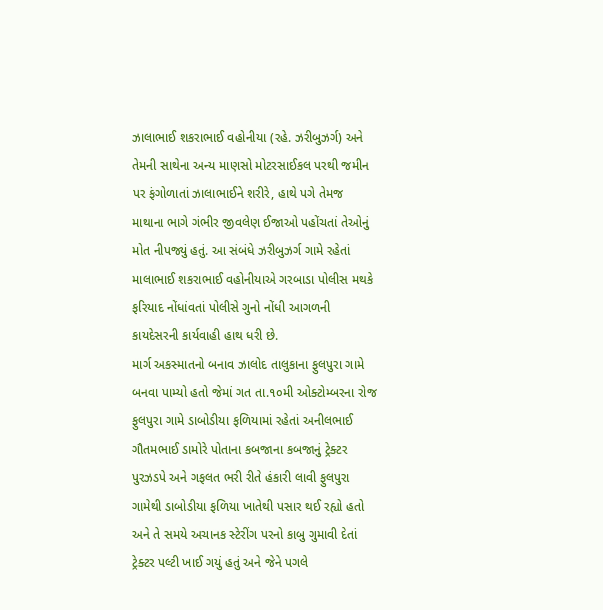ઝાલાભાઈ શકરાભાઈ વહોનીયા (રહે. ઝરીબુઝર્ગ) અને તેમની સાથેના અન્ય માણસો મોટરસાઈકલ પરથી જમીન પર ફંગોળાતાં ઝાલાભાઈને શરીરે, હાથે પગે તેમજ માથાના ભાગે ગંભીર જીવલેણ ઈજાઓ પહોંચતાં તેઓનું મોત નીપજ્યું હતું. આ સંબંધે ઝરીબુઝર્ગ ગામે રહેતાં માલાભાઈ શકરાભાઈ વહોનીયાએ ગરબાડા પોલીસ મથકે ફરિયાદ નોંધાંવતાં પોલીસે ગુનો નોંધી આગળની કાયદેસરની કાર્યવાહી હાથ ધરી છે.
માર્ગ અકસ્માતનો બનાવ ઝાલોદ તાલુકાના ફુલપુરા ગામે બનવા પામ્યો હતો જેમાં ગત તા.૧૦મી ઓક્ટોમ્બરના રોજ ફુલપુરા ગામે ડાબોડીયા ફળિયામાં રહેતાં અનીલભાઈ ગૌતમભાઈ ડામોરે પોતાના કબજાના કબજાનું ટ્રેક્ટર પુરઝડપે અને ગફલત ભરી રીતે હંકારી લાવી ફુલપુરા ગામેથી ડાબોડીયા ફળિયા ખાતેથી પસાર થઈ રહ્યો હતો અને તે સમયે અચાનક સ્ટેરીંગ પરનો કાબુ ગુમાવી દેતાં ટ્રેક્ટર પલ્ટી ખાઈ ગયું હતું અને જેને પગલે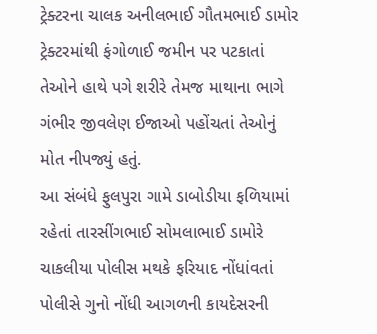ટ્રેક્ટરના ચાલક અનીલભાઈ ગૌતમભાઈ ડામોર ટ્રેક્ટરમાંથી ફંગોળાઈ જમીન પર પટકાતાં તેઓને હાથે પગે શરીરે તેમજ માથાના ભાગે ગંભીર જીવલેણ ઈજાઓ પહોંચતાં તેઓનું મોત નીપજ્યું હતું.
આ સંબંધે ફુલપુરા ગામે ડાબોડીયા ફળિયામાં રહેતાં તારસીંગભાઈ સોમલાભાઈ ડામોરે ચાકલીયા પોલીસ મથકે ફરિયાદ નોંધાંવતાં પોલીસે ગુનો નોંધી આગળની કાયદેસરની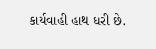કાર્યવાહી હાથ ધરી છે.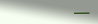———